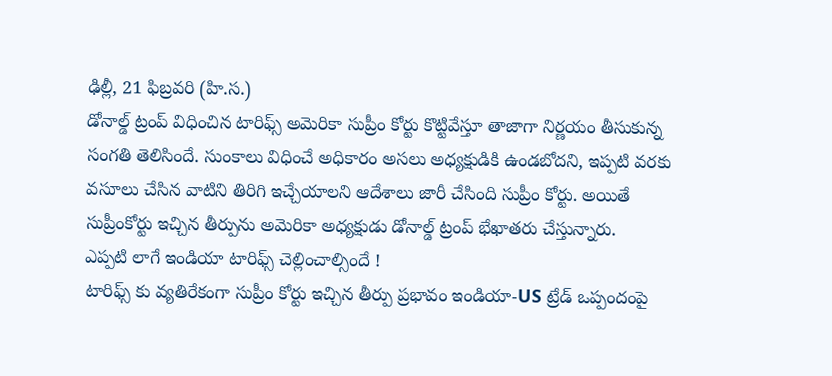ఢిల్లీ, 21 ఫిబ్రవరి (హి.స.)
డోనాల్డ్ ట్రంప్ విధించిన టారిఫ్స్ అమెరికా సుప్రీం కోర్టు కొట్టివేస్తూ తాజాగా నిర్ణయం తీసుకున్న సంగతి తెలిసిందే. సుంకాలు విధించే అధికారం అసలు అధ్యక్షుడికి ఉండబోదని, ఇప్పటి వరకు వసూలు చేసిన వాటిని తిరిగి ఇచ్చేయాలని ఆదేశాలు జారీ చేసింది సుప్రీం కోర్టు. అయితే సుప్రీంకోర్టు ఇచ్చిన తీర్పును అమెరికా అధ్యక్షుడు డోనాల్డ్ ట్రంప్ భేఖాతరు చేస్తున్నారు.
ఎప్పటి లాగే ఇండియా టారిఫ్స్ చెల్లించాల్సిందే !
టారిఫ్స్ కు వ్యతిరేకంగా సుప్రీం కోర్టు ఇచ్చిన తీర్పు ప్రభావం ఇండియా-US ట్రేడ్ ఒప్పందంపై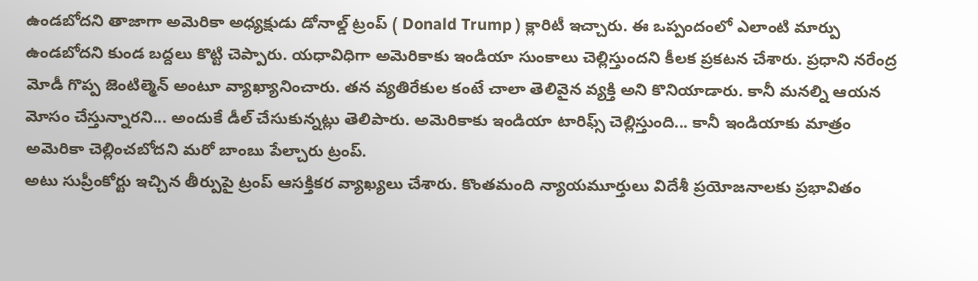ఉండబోదని తాజాగా అమెరికా అధ్యక్షుడు డోనాల్డ్ ట్రంప్ ( Donald Trump ) క్లారిటీ ఇచ్చారు. ఈ ఒప్పందంలో ఎలాంటి మార్పు ఉండబోదని కుండ బద్దలు కొట్టి చెప్పారు. యధావిధిగా అమెరికాకు ఇండియా సుంకాలు చెల్లిస్తుందని కీలక ప్రకటన చేశారు. ప్రధాని నరేంద్ర మోడీ గొప్ప జెంటిల్మెన్ అంటూ వ్యాఖ్యానించారు. తన వ్యతిరేకుల కంటే చాలా తెలివైన వ్యక్తి అని కొనియాడారు. కానీ మనల్ని ఆయన మోసం చేస్తున్నారని... అందుకే డీల్ చేసుకున్నట్లు తెలిపారు. అమెరికాకు ఇండియా టారిఫ్స్ చెల్లిస్తుంది... కానీ ఇండియాకు మాత్రం అమెరికా చెల్లించబోదని మరో బాంబు పేల్చారు ట్రంప్.
అటు సుప్రీంకోర్టు ఇచ్చిన తీర్పుపై ట్రంప్ ఆసక్తికర వ్యాఖ్యలు చేశారు. కొంతమంది న్యాయమూర్తులు విదేశీ ప్రయోజనాలకు ప్రభావితం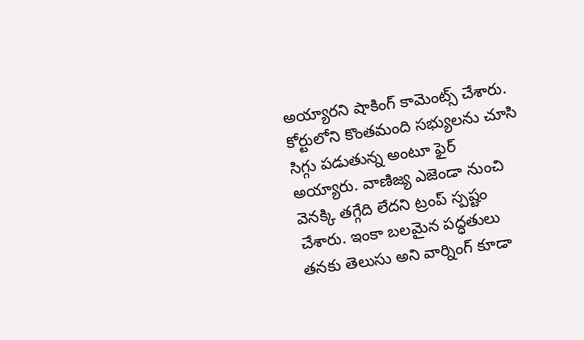అయ్యారని షాకింగ్ కామెంట్స్ చేశారు. కోర్టులోని కొంతమంది సభ్యులను చూసి సిగ్గు పడుతున్న అంటూ ఫైర్ అయ్యారు. వాణిజ్య ఎజెండా నుంచి వెనక్కి తగ్గేది లేదని ట్రంప్ స్పష్టం చేశారు. ఇంకా బలమైన పద్ధతులు తనకు తెలుసు అని వార్నింగ్ కూడా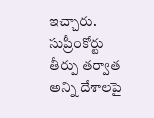ఇచ్చారు. సుప్రీంకోర్టు తీర్పు తర్వాత అన్ని దేశాలపై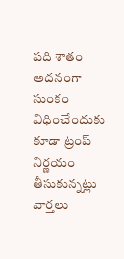పది శాతం అదనంగా సుంకం విధించేందుకు కూడా ట్రంప్ నిర్ణయం తీసుకున్నట్లు వార్తలు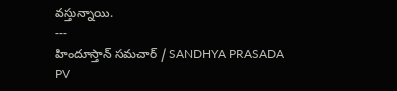వస్తున్నాయి.
---
హిందూస్తాన్ సమచార్ / SANDHYA PRASADA PV